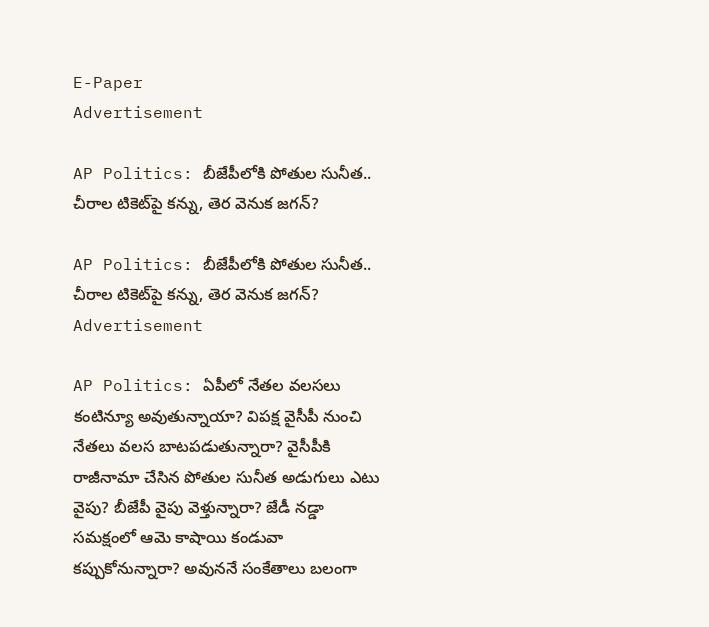E-Paper
Advertisement

AP Politics: బీజేపీలోకి పోతుల సునీత.. చీరాల టికెట్‌పై కన్ను, తెర వెనుక జగన్?

AP Politics: బీజేపీలోకి పోతుల సునీత.. చీరాల టికెట్‌పై కన్ను, తెర వెనుక జగన్?
Advertisement

AP Politics: ఏపీలో నేతల వలసలు కంటిన్యూ అవుతున్నాయా? విపక్ష వైసీపీ నుంచి నేతలు వలస బాటపడుతున్నారా? వైసీపీకి రాజీనామా చేసిన పోతుల సునీత అడుగులు ఎటు వైపు? బీజేపీ వైపు వెళ్తున్నారా? జేడీ నడ్డా సమక్షంలో ఆమె కాషాయి కండువా కప్పుకోనున్నారా? అవుననే సంకేతాలు బలంగా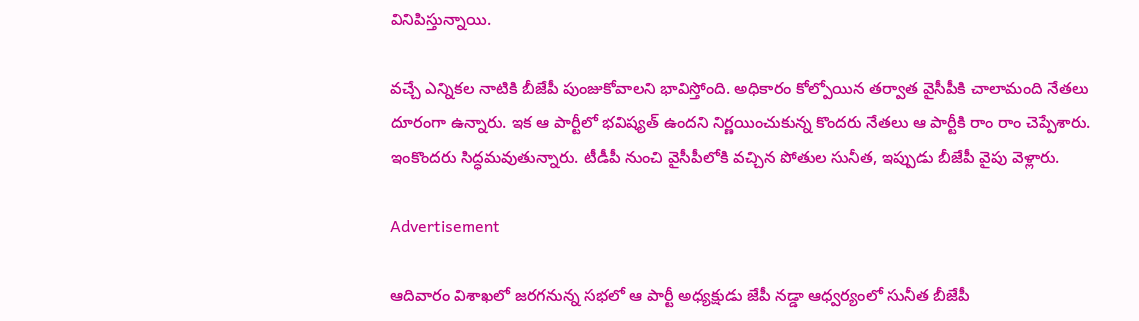వినిపిస్తున్నాయి.

వచ్చే ఎన్నికల నాటికి బీజేపీ పుంజుకోవాలని భావిస్తోంది. అధికారం కోల్పోయిన తర్వాత వైసీపీకి చాలామంది నేతలు దూరంగా ఉన్నారు. ఇక ఆ పార్టీలో భవిష్యత్ ఉందని నిర్ణయించుకున్న కొందరు నేతలు ఆ పార్టీకి రాం రాం చెప్పేశారు. ఇంకొందరు సిద్ధమవుతున్నారు. టీడీపీ నుంచి వైసీపీలోకి వచ్చిన పోతుల సునీత, ఇప్పుడు బీజేపీ వైపు వెళ్లారు.

Advertisement

ఆదివారం విశాఖలో జరగనున్న సభలో ఆ పార్టీ అధ్యక్షుడు జేపీ నడ్డా ఆధ్వర్యంలో సునీత బీజేపీ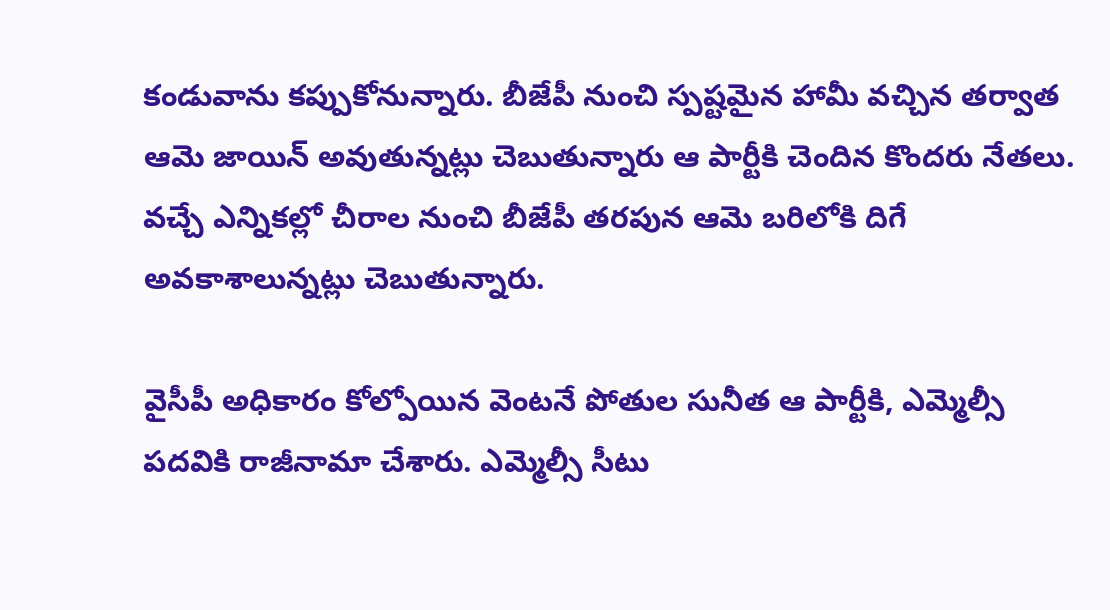కండువాను కప్పుకోనున్నారు. బీజేపీ నుంచి స్పష్టమైన హామీ వచ్చిన తర్వాత  ఆమె జాయిన్ అవుతున్నట్లు చెబుతున్నారు ఆ పార్టీకి చెందిన కొందరు నేతలు.  వచ్చే ఎన్నికల్లో చీరాల నుంచి బీజేపీ తరపున ఆమె బరిలోకి దిగే అవకాశాలున్నట్లు చెబుతున్నారు.

వైసీపీ అధికారం కోల్పోయిన వెంటనే పోతుల సునీత ఆ పార్టీకి, ఎమ్మెల్సీ పదవికి రాజీనామా చేశారు. ఎమ్మెల్సీ సీటు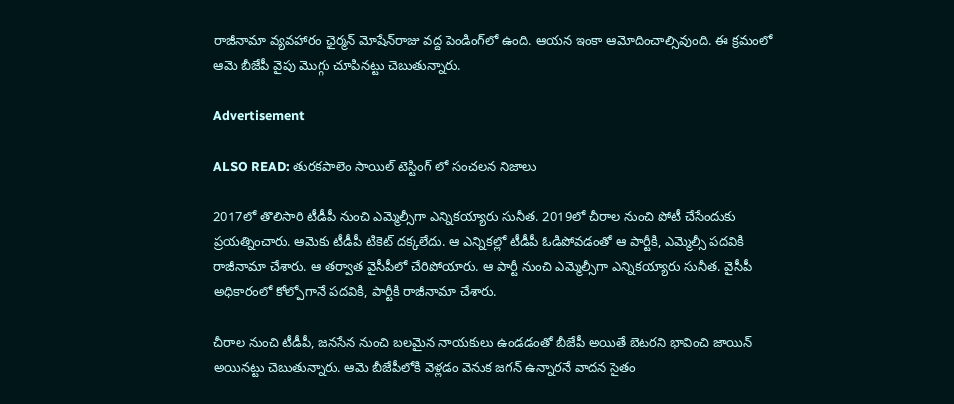రాజీనామా వ్యవహారం ఛైర్మన్ మోషేన్‌రాజు వద్ద పెండింగ్‌లో ఉంది. ఆయన ఇంకా ఆమోదించాల్సివుంది. ఈ క్రమంలో ఆమె బీజేపీ వైపు మొగ్గు చూపినట్టు చెబుతున్నారు.

Advertisement

ALSO READ: తురకపాలెం సాయిల్ టెస్టింగ్ లో సంచలన నిజాలు

2017లో తొలిసారి టీడీపీ నుంచి ఎమ్మెల్సీగా ఎన్నికయ్యారు సునీత. 2019లో చీరాల నుంచి పోటీ చేసేందుకు ప్రయత్నించారు. ఆమెకు టీడీపీ టికెట్‌ దక్కలేదు. ఆ ఎన్నికల్లో టీడీపీ ఓడిపోవడంతో ఆ పార్టీకి, ఎమ్మెల్సీ పదవికి రాజీనామా చేశారు. ఆ తర్వాత వైసీపీలో చేరిపోయారు. ఆ పార్టీ నుంచి ఎమ్మెల్సీగా ఎన్నికయ్యారు సునీత. వైసీపీ అధికారంలో కోల్పోగానే పదవికి, పార్టీకి రాజీనామా చేశారు.

చీరాల నుంచి టీడీపీ, జనసేన నుంచి బలమైన నాయకులు ఉండడంతో బీజేపీ అయితే బెటరని భావించి జాయిన్ అయినట్టు చెబుతున్నారు. ఆమె బీజేపీలోకి వెళ్లడం వెనుక జగన్ ఉన్నారనే వాదన సైతం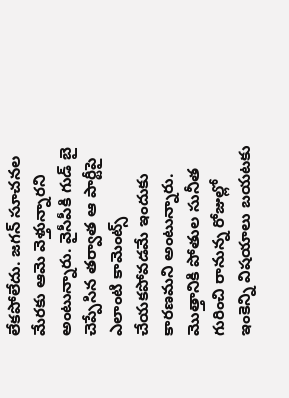లేకపోలేదు. జగన్ సూచనల మేరకు ఆమె వెళ్తున్నారని అంటున్నారు. వైసీపీకి గుడ్ బై చెప్పేసిన తర్వాత ఆ పార్టీపై ఎలాంటి కామెంట్స్ చేయకపోవడమే ఇందుకు కారణమని అంటున్నారు.  మొత్తానికి పోతుల సునీత గురించి రానున్న రోజుల్లో ఇంకెన్ని విషయాలు బయటకు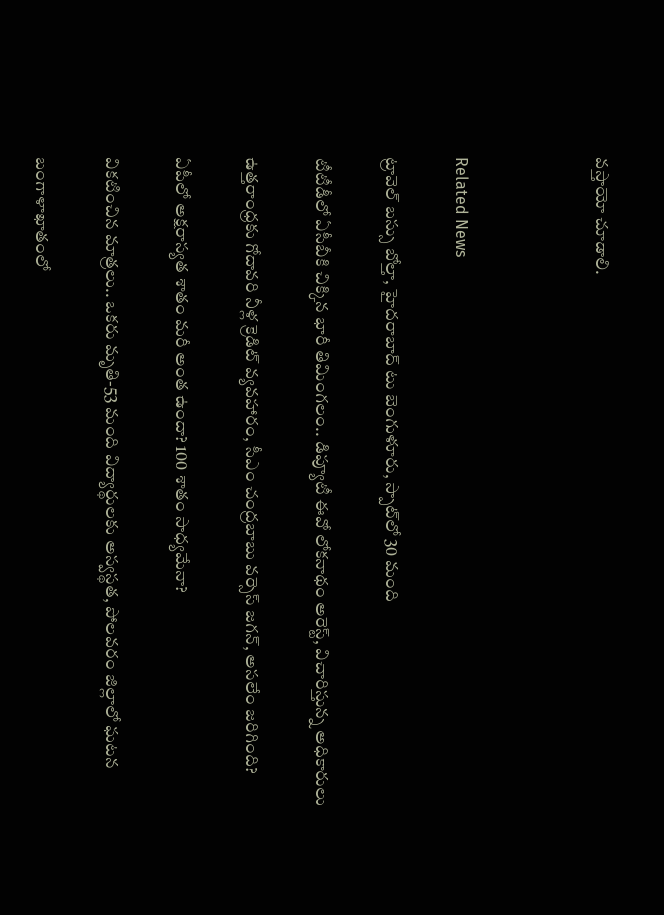వస్తాయో చూడాలి.



Related News

ట్రావెల్ బస్సు బోల్తా, హైదరాబాద్ టు బెంగుళూరు, స్పాట్‌లో 30 మంది

టీటీడీలో ఏసీబీకి చిక్కిన భారీ తిమింగలం.. డిప్యూటీ ఈవో లోకనాథం అరెస్ట్, విచారిస్తున్న అధికారులు

ఉత్తరాంధ్రకు గోదావరి నీళ్ల క్రెడిట్ వ్యవహారం, సీఎం చంద్రబాబు వర్సెస్ జగన్, అసలేం జరిగింది?

ఏపీలో అక్షరాస్యత శాతం మరీ అంత ఉందా? 100 శాతం సాధ్యమేనా?

వికటించిన మాత్రలు.. ఒకరు మృతి-53 మంది విద్యార్థులకు అస్వస్థత, పోలవరం జిల్లాలో ఘటన

బంగాళాఖాతంలో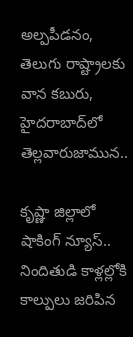అల్పపీడనం, తెలుగు రాష్ట్రాలకు వాన కబురు, హైదరాబాద్‌లో తెల్లవారుజామున..

కృష్ణా జిల్లాలో షాకింగ్ న్యూస్.. నిందితుడి కాళ్లల్లోకి కాల్పులు జరిపిన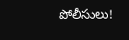పోలీసులు!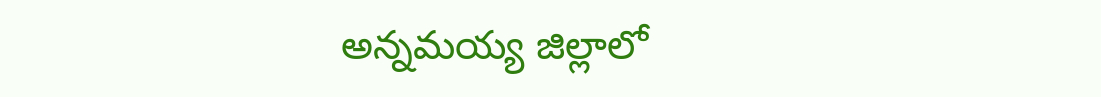అన్నమయ్య జిల్లాలో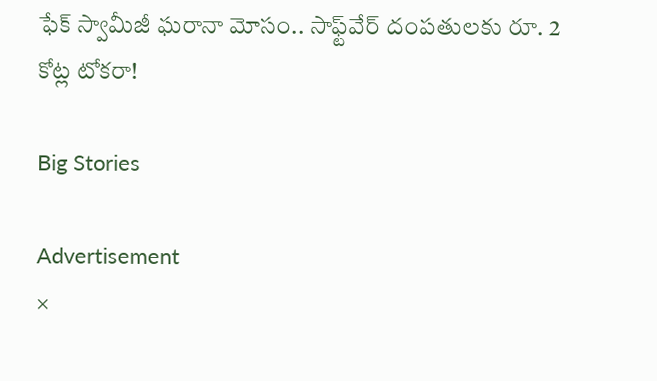ఫేక్ స్వామీజీ ఘరానా మోసం.. సాఫ్ట్‌వేర్ దంపతులకు రూ. 2 కోట్ల టోకరా!

Big Stories

Advertisement
×